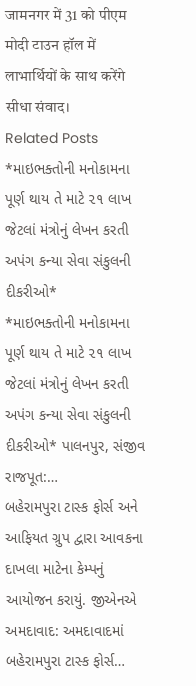जामनगर में 31 को पीएम मोदी टाउन हॉल में लाभार्थियों के साथ करेंगे सीधा संवाद।
Related Posts
*માઇભક્તોની મનોકામના પૂર્ણ થાય તે માટે ૨૧ લાખ જેટલાં મંત્રોનું લેખન કરતી અપંગ કન્યા સેવા સંકુલની દીકરીઓ*
*માઇભક્તોની મનોકામના પૂર્ણ થાય તે માટે ૨૧ લાખ જેટલાં મંત્રોનું લેખન કરતી અપંગ કન્યા સેવા સંકુલની દીકરીઓ* પાલનપુર, સંજીવ રાજપૂત:…
બહેરામપુરા ટાસ્ક ફોર્સ અને આફિયત ગ્રુપ દ્વારા આવકના દાખલા માટેના કેમ્પનું આયોજન કરાયું. જીએનએ અમદાવાદ: અમદાવાદમાં બહેરામપુરા ટાસ્ક ફોર્સ…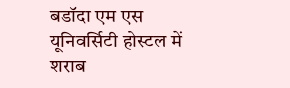बडॉदा एम एस यूनिवर्सिटी होस्टल में शराब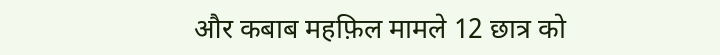और कबाब महफ़िल मामले 12 छात्र को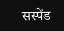सस्पेंड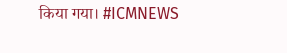किया गया। #ICMNEWS